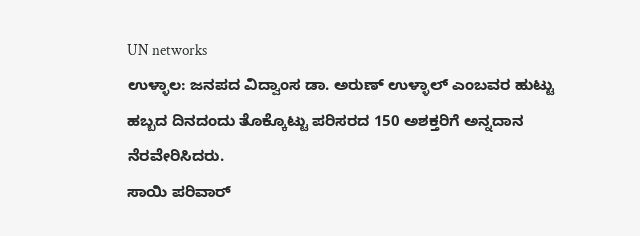UN networks
ಉಳ್ಳಾಲ: ಜನಪದ ವಿದ್ವಾಂಸ ಡಾ. ಅರುಣ್ ಉಳ್ಳಾಲ್ ಎಂಬವರ ಹುಟ್ಟು ಹಬ್ಬದ ದಿನದಂದು ತೊಕ್ಕೊಟ್ಟು ಪರಿಸರದ 150 ಅಶಕ್ತರಿಗೆ ಅನ್ನದಾನ ನೆರವೇರಿಸಿದರು.
ಸಾಯಿ ಪರಿವಾರ್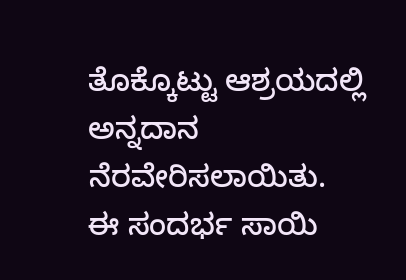ತೊಕ್ಕೊಟ್ಟು ಆಶ್ರಯದಲ್ಲಿ ಅನ್ನದಾನ ನೆರವೇರಿಸಲಾಯಿತು.
ಈ ಸಂದರ್ಭ ಸಾಯಿ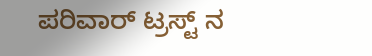ಪರಿವಾರ್ ಟ್ರಸ್ಟ್ ನ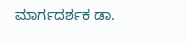ಮಾರ್ಗದರ್ಶಕ ಡಾ.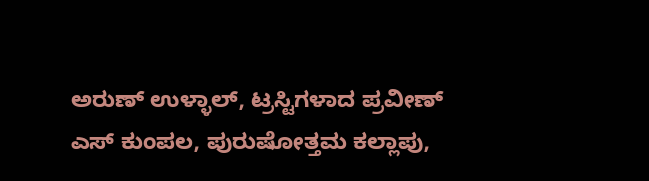ಅರುಣ್ ಉಳ್ಳಾಲ್, ಟ್ರಸ್ಟಿಗಳಾದ ಪ್ರವೀಣ್ ಎಸ್ ಕುಂಪಲ, ಪುರುಷೋತ್ತಮ ಕಲ್ಲಾಪು,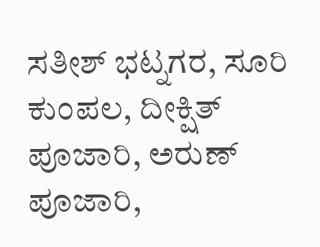ಸತೀಶ್ ಭಟ್ನಗರ, ಸೂರಿ ಕುಂಪಲ, ದೀಕ್ಷಿತ್ ಪೂಜಾರಿ, ಅರುಣ್ ಪೂಜಾರಿ,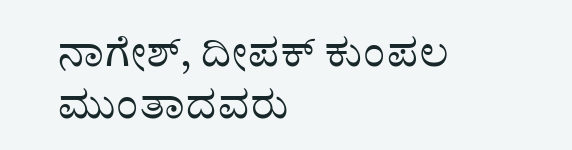ನಾಗೇಶ್, ದೀಪಕ್ ಕುಂಪಲ ಮುಂತಾದವರು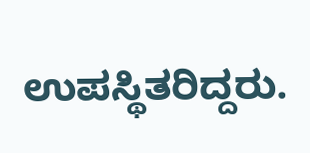ಉಪಸ್ಥಿತರಿದ್ದರು.